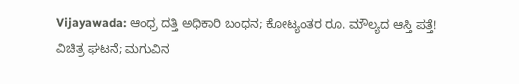Vijayawada: ಆಂಧ್ರ ದತ್ತಿ ಅಧಿಕಾರಿ ಬಂಧನ; ಕೋಟ್ಯಂತರ ರೂ. ಮೌಲ್ಯದ ಆಸ್ತಿ ಪತ್ತೆ!
ವಿಚಿತ್ರ ಘಟನೆ; ಮಗುವಿನ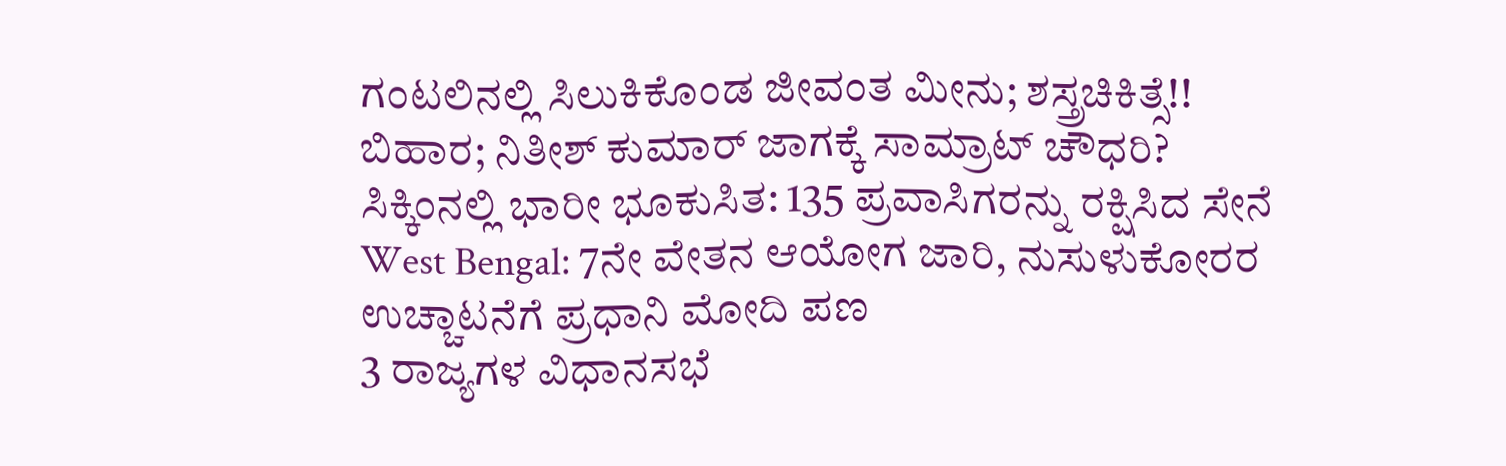ಗಂಟಲಿನಲ್ಲಿ ಸಿಲುಕಿಕೊಂಡ ಜೀವಂತ ಮೀನು; ಶಸ್ತ್ರಚಿಕಿತ್ಸೆ!!
ಬಿಹಾರ; ನಿತೀಶ್ ಕುಮಾರ್ ಜಾಗಕ್ಕೆ ಸಾಮ್ರಾಟ್ ಚೌಧರಿ?
ಸಿಕ್ಕಿಂನಲ್ಲಿ ಭಾರೀ ಭೂಕುಸಿತ: 135 ಪ್ರವಾಸಿಗರನ್ನು ರಕ್ಷಿಸಿದ ಸೇನೆ
West Bengal: 7ನೇ ವೇತನ ಆಯೋಗ ಜಾರಿ, ನುಸುಳುಕೋರರ ಉಚ್ಚಾಟನೆಗೆ ಪ್ರಧಾನಿ ಮೋದಿ ಪಣ
3 ರಾಜ್ಯಗಳ ವಿಧಾನಸಭೆ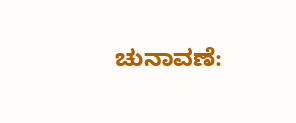ಚುನಾವಣೆ: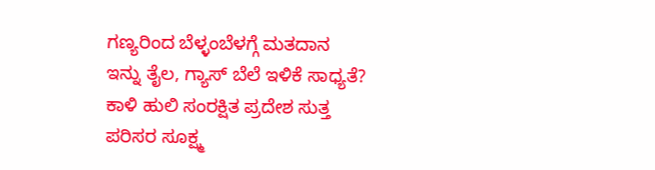ಗಣ್ಯರಿಂದ ಬೆಳ್ಳಂಬೆಳಗ್ಗೆ ಮತದಾನ
ಇನ್ನು ತೈಲ, ಗ್ಯಾಸ್ ಬೆಲೆ ಇಳಿಕೆ ಸಾಧ್ಯತೆ?
ಕಾಳಿ ಹುಲಿ ಸಂರಕ್ಷಿತ ಪ್ರದೇಶ ಸುತ್ತ ಪರಿಸರ ಸೂಕ್ಷ್ಮ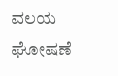ವಲಯ ಘೋಷಣೆ